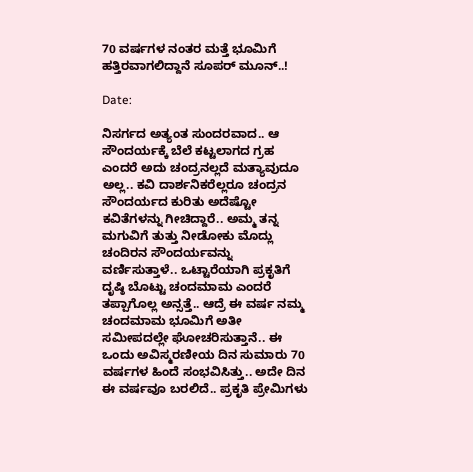70 ವರ್ಷಗಳ ನಂತರ ಮತ್ತೆ ಭೂಮಿಗೆ ಹತ್ತಿರವಾಗಲಿದ್ದಾನೆ ಸೂಪರ್ ಮೂನ್..!

Date:

ನಿಸರ್ಗದ ಅತ್ಯಂತ ಸುಂದರವಾದ.. ಆ ಸೌಂದರ್ಯಕ್ಕೆ ಬೆಲೆ ಕಟ್ಟಲಾಗದ ಗ್ರಹ ಎಂದರೆ ಅದು ಚಂದ್ರನಲ್ಲದೆ ಮತ್ಯಾವುದೂ ಅಲ್ಲ.. ಕವಿ ದಾರ್ಶನಿಕರೆಲ್ಲರೂ ಚಂದ್ರನ ಸೌಂದರ್ಯದ ಕುರಿತು ಅದೆಷ್ಟೋ ಕವಿತೆಗಳನ್ನು ಗೀಚಿದ್ದಾರೆ.. ಅಮ್ಮ ತನ್ನ ಮಗುವಿಗೆ ತುತ್ತು ನೀಡೋಕು ಮೊದ್ಲು ಚಂದಿರನ ಸೌಂದರ್ಯವನ್ನು ವರ್ಣಿಸುತ್ತಾಳೆ.. ಒಟ್ಟಾರೆಯಾಗಿ ಪ್ರಕೃತಿಗೆ ದೃಷ್ಠಿ ಬೊಟ್ಟು ಚಂದಮಾಮ ಎಂದರೆ ತಪ್ಪಾಗೊಲ್ಲ ಅನ್ಸತ್ತೆ.. ಆದ್ರೆ ಈ ವರ್ಷ ನಮ್ಮ ಚಂದಮಾಮ ಭೂಮಿಗೆ ಅತೀ ಸಮೀಪದಲ್ಲೇ ಘೋಚರಿಸುತ್ತಾನೆ.. ಈ ಒಂದು ಅವಿಸ್ಮರಣೀಯ ದಿನ ಸುಮಾರು 70 ವರ್ಷಗಳ ಹಿಂದೆ ಸಂಭವಿಸಿತ್ತು.. ಅದೇ ದಿನ ಈ ವರ್ಷವೂ ಬರಲಿದೆ.. ಪ್ರಕೃತಿ ಪ್ರೇಮಿಗಳು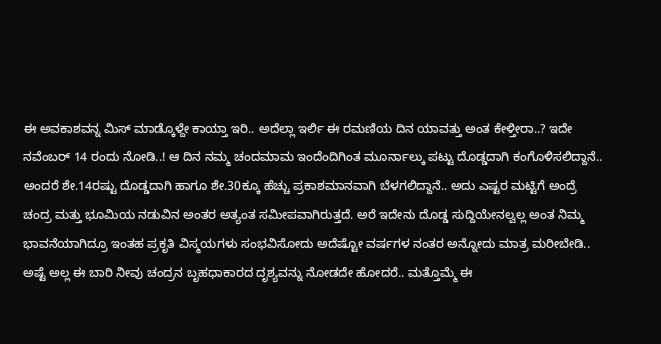ಈ ಅವಕಾಶವನ್ನ ಮಿಸ್ ಮಾಡ್ಕೊಳ್ದೇ ಕಾಯ್ತಾ ಇರಿ.. ಅದೆಲ್ಲಾ ಇರ್ಲಿ ಈ ರಮಣಿಯ ದಿನ ಯಾವತ್ತು ಅಂತ ಕೇಳ್ತೀರಾ..? ಇದೇ ನವೆಂಬರ್ 14 ರಂದು ನೋಡಿ..! ಆ ದಿನ ನಮ್ಮ ಚಂದಮಾಮ ಇಂದೆಂದಿಗಿಂತ ಮೂರ್ನಾಲ್ಕು ಪಟ್ಟು ದೊಡ್ಡದಾಗಿ ಕಂಗೊಳಿಸಲಿದ್ದಾನೆ.. ಅಂದರೆ ಶೇ.14ರಷ್ಟು ದೊಡ್ಡದಾಗಿ ಹಾಗೂ ಶೇ.30ಕ್ಕೂ ಹೆಚ್ಚು ಪ್ರಕಾಶಮಾನವಾಗಿ ಬೆಳಗಲಿದ್ದಾನೆ.. ಅದು ಎಷ್ಟರ ಮಟ್ಟಿಗೆ ಅಂದ್ರೆ ಚಂದ್ರ ಮತ್ತು ಭೂಮಿಯ ನಡುವಿನ ಅಂತರ ಅತ್ಯಂತ ಸಮೀಪವಾಗಿರುತ್ತದೆ. ಅರೆ ಇದೇನು ದೊಡ್ಡ ಸುದ್ದಿಯೇನಲ್ವಲ್ಲ ಅಂತ ನಿಮ್ಮ ಭಾವನೆಯಾಗಿದ್ರೂ ಇಂತಹ ಪ್ರಕೃತಿ ವಿಸ್ಮಯಗಳು ಸಂಭವಿಸೋದು ಅದೆಷ್ಟೋ ವರ್ಷಗಳ ನಂತರ ಅನ್ನೋದು ಮಾತ್ರ ಮರೀಬೇಡಿ.. ಅಷ್ಟೆ ಅಲ್ಲ ಈ ಬಾರಿ ನೀವು ಚಂದ್ರನ ಬೃಹಧಾಕಾರದ ದೃಶ್ಯವನ್ನು ನೋಡದೇ ಹೋದರೆ.. ಮತ್ತೊಮ್ಮೆ ಈ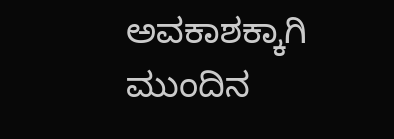ಅವಕಾಶಕ್ಕಾಗಿ ಮುಂದಿನ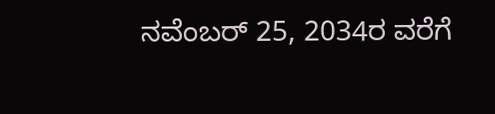ನವೆಂಬರ್ 25, 2034ರ ವರೆಗೆ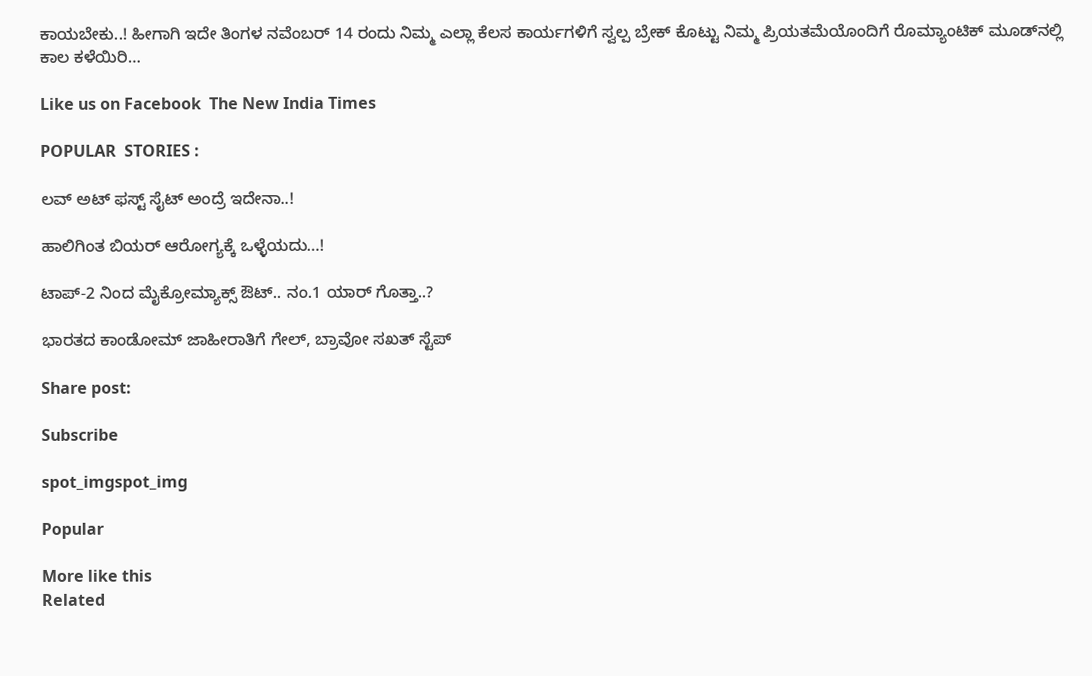ಕಾಯಬೇಕು..! ಹೀಗಾಗಿ ಇದೇ ತಿಂಗಳ ನವೆಂಬರ್ 14 ರಂದು ನಿಮ್ಮ ಎಲ್ಲಾ ಕೆಲಸ ಕಾರ್ಯಗಳಿಗೆ ಸ್ವಲ್ಪ ಬ್ರೇಕ್ ಕೊಟ್ಟು ನಿಮ್ಮ ಪ್ರಿಯತಮೆಯೊಂದಿಗೆ ರೊಮ್ಯಾಂಟಿಕ್ ಮೂಡ್‍ನಲ್ಲಿ ಕಾಲ ಕಳೆಯಿರಿ…

Like us on Facebook  The New India Times

POPULAR  STORIES :

ಲವ್ ಅಟ್ ಫಸ್ಟ್ ಸೈಟ್ ಅಂದ್ರೆ ಇದೇನಾ..!

ಹಾಲಿಗಿಂತ ಬಿಯರ್ ಆರೋಗ್ಯಕ್ಕೆ ಒಳ್ಳೆಯದು…!

ಟಾಪ್-2 ನಿಂದ ಮೈಕ್ರೋಮ್ಯಾಕ್ಸ್ ಔಟ್.. ನಂ.1 ಯಾರ್ ಗೊತ್ತಾ..?

ಭಾರತದ ಕಾಂಡೋಮ್ ಜಾಹೀರಾತಿಗೆ ಗೇಲ್, ಬ್ರಾವೋ ಸಖತ್ ಸ್ಟೆಪ್

Share post:

Subscribe

spot_imgspot_img

Popular

More like this
Related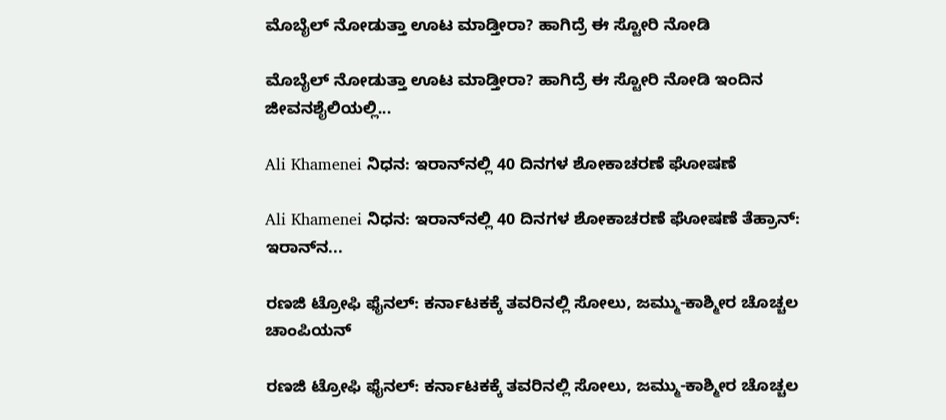ಮೊಬೈಲ್ ನೋಡುತ್ತಾ ಊಟ ಮಾಡ್ತೀರಾ? ಹಾಗಿದ್ರೆ ಈ ಸ್ಟೋರಿ ನೋಡಿ

ಮೊಬೈಲ್ ನೋಡುತ್ತಾ ಊಟ ಮಾಡ್ತೀರಾ? ಹಾಗಿದ್ರೆ ಈ ಸ್ಟೋರಿ ನೋಡಿ ಇಂದಿನ ಜೀವನಶೈಲಿಯಲ್ಲಿ...

Ali Khamenei ನಿಧನ: ಇರಾನ್‌ನಲ್ಲಿ 40 ದಿನಗಳ ಶೋಕಾಚರಣೆ ಘೋಷಣೆ

Ali Khamenei ನಿಧನ: ಇರಾನ್‌ನಲ್ಲಿ 40 ದಿನಗಳ ಶೋಕಾಚರಣೆ ಘೋಷಣೆ ತೆಹ್ರಾನ್: ಇರಾನ್‌ನ...

ರಣಜಿ ಟ್ರೋಫಿ ಫೈನಲ್: ಕರ್ನಾಟಕಕ್ಕೆ ತವರಿನಲ್ಲಿ ಸೋಲು, ಜಮ್ಮು-ಕಾಶ್ಮೀರ ಚೊಚ್ಚಲ ಚಾಂಪಿಯನ್

ರಣಜಿ ಟ್ರೋಫಿ ಫೈನಲ್: ಕರ್ನಾಟಕಕ್ಕೆ ತವರಿನಲ್ಲಿ ಸೋಲು, ಜಮ್ಮು-ಕಾಶ್ಮೀರ ಚೊಚ್ಚಲ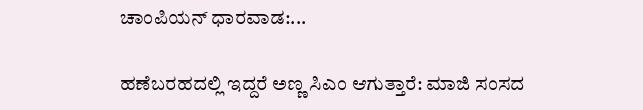ಚಾಂಪಿಯನ್ ಧಾರವಾಡ:...

ಹಣೆಬರಹದಲ್ಲಿ ಇದ್ದರೆ ಅಣ್ಣ ಸಿಎಂ ಆಗುತ್ತಾರೆ: ಮಾಜಿ ಸಂಸದ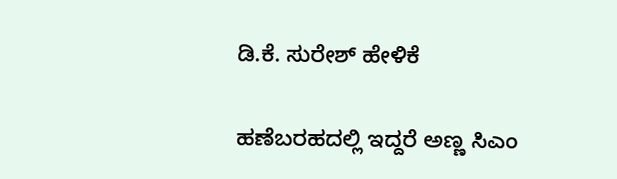ಡಿ.ಕೆ. ಸುರೇಶ್ ಹೇಳಿಕೆ

ಹಣೆಬರಹದಲ್ಲಿ ಇದ್ದರೆ ಅಣ್ಣ ಸಿಎಂ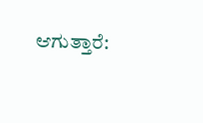ಆಗುತ್ತಾರೆ: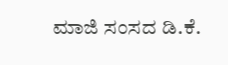ಮಾಜಿ ಸಂಸದ ಡಿ.ಕೆ.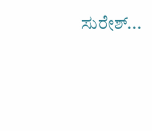ಸುರೇಶ್...